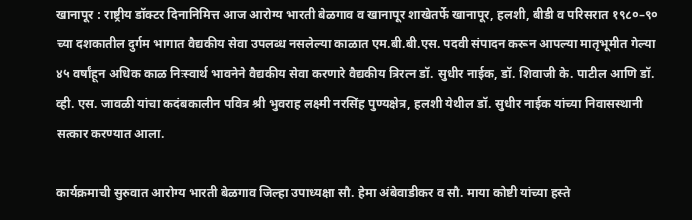खानापूर : राष्ट्रीय डॉक्टर दिनानिमित्त आज आरोग्य भारती बेळगाव व खानापूर शाखेतर्फे खानापूर, हलशी, बीडी व परिसरात १९८०–९० च्या दशकातील दुर्गम भागात वैद्यकीय सेवा उपलब्ध नसलेल्या काळात एम.बी.बी.एस. पदवी संपादन करून आपल्या मातृभूमीत गेल्या ४५ वर्षांहून अधिक काळ निःस्वार्थ भावनेने वैद्यकीय सेवा करणारे वैद्यकीय त्रिरत्न डॉ. सुधीर नाईक, डॉ. शिवाजी के. पाटील आणि डॉ. व्ही. एस. जावळी यांचा कदंबकालीन पवित्र श्री भुवराह लक्ष्मी नरसिंह पुण्यक्षेत्र, हलशी येथील डॉ. सुधीर नाईक यांच्या निवासस्थानी सत्कार करण्यात आला.

कार्यक्रमाची सुरुवात आरोग्य भारती बेळगाव जिल्हा उपाध्यक्षा सौ. हेमा अंबेवाडीकर व सौ. माया कोष्टी यांच्या हस्ते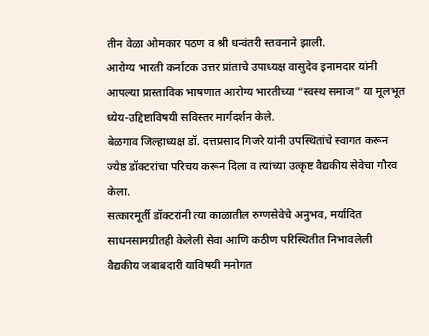तीन वेळा ओमकार पठण व श्री धन्वंतरी स्तवनाने झाली.
आरोग्य भारती कर्नाटक उत्तर प्रांताचे उपाध्यक्ष वासुदेव इनामदार यांनी आपल्या प्रास्ताविक भाषणात आरोग्य भारतीच्या “स्वस्थ समाज” या मूलभूत ध्येय-उद्दिष्टाविषयी सविस्तर मार्गदर्शन केले.
बेळगाव जिल्हाध्यक्ष डॉ. दत्तप्रसाद गिजरे यांनी उपस्थितांचे स्वागत करून ज्येष्ठ डॉक्टरांचा परिचय करून दिला व त्यांच्या उत्कृष्ट वैद्यकीय सेवेचा गौरव केला.
सत्कारमूर्ती डॉक्टरांनी त्या काळातील रुग्णसेवेचे अनुभव, मर्यादित साधनसामग्रीतही केलेली सेवा आणि कठीण परिस्थितीत निभावलेली वैद्यकीय जबाबदारी याविषयी मनोगत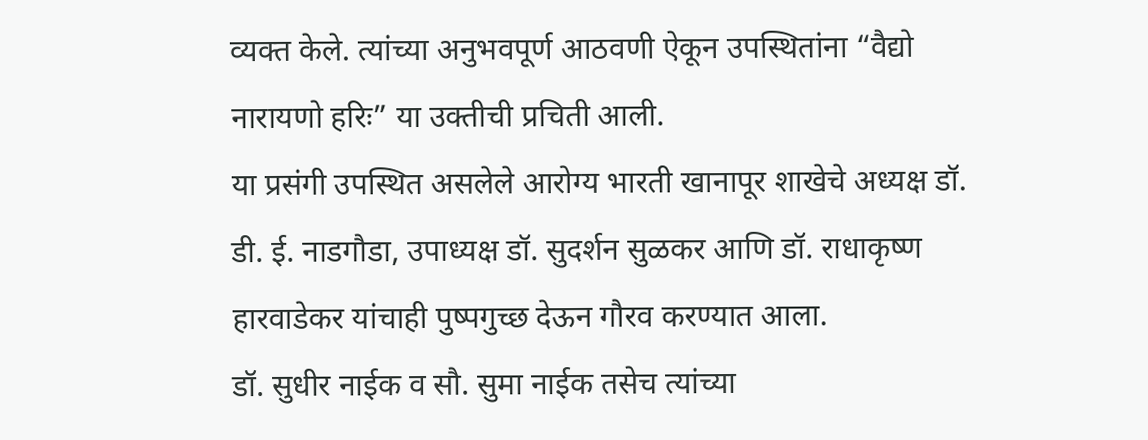व्यक्त केले. त्यांच्या अनुभवपूर्ण आठवणी ऐकून उपस्थितांना “वैद्यो नारायणो हरिः” या उक्तीची प्रचिती आली.
या प्रसंगी उपस्थित असलेले आरोग्य भारती खानापूर शाखेचे अध्यक्ष डॉ. डी. ई. नाडगौडा, उपाध्यक्ष डॉ. सुदर्शन सुळकर आणि डॉ. राधाकृष्ण हारवाडेकर यांचाही पुष्पगुच्छ देऊन गौरव करण्यात आला.
डॉ. सुधीर नाईक व सौ. सुमा नाईक तसेच त्यांच्या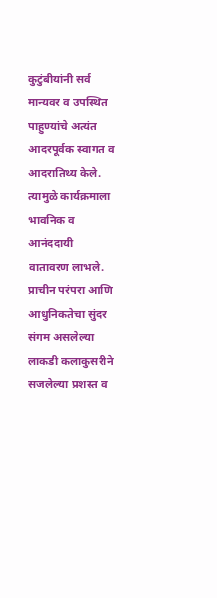कुटुंबीयांनी सर्व मान्यवर व उपस्थित पाहुण्यांचे अत्यंत आदरपूर्वक स्वागत व आदरातिथ्य केले. त्यामुळे कार्यक्रमाला भावनिक व आनंददायी वातावरण लाभले. प्राचीन परंपरा आणि आधुनिकतेचा सुंदर संगम असलेल्या लाकडी कलाकुसरीने सजलेल्या प्रशस्त व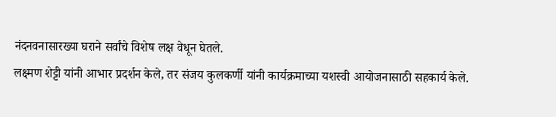नंदनवनासारख्या घराने सर्वांचे विशेष लक्ष वेधून घेतले.
लक्ष्मण शेट्टी यांनी आभार प्रदर्शन केले, तर संजय कुलकर्णी यांनी कार्यक्रमाच्या यशस्वी आयोजनासाठी सहकार्य केले.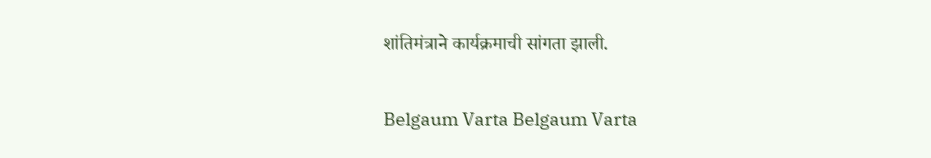शांतिमंत्राने कार्यक्रमाची सांगता झाली.

Belgaum Varta Belgaum Varta